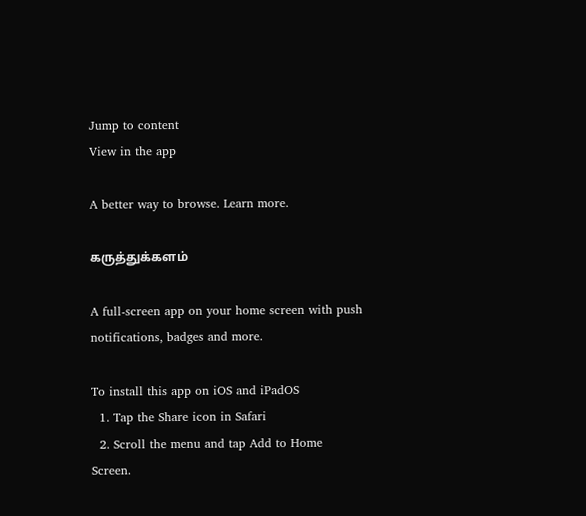Jump to content
View in the app

A better way to browse. Learn more.

கருத்துக்களம்

A full-screen app on your home screen with push notifications, badges and more.

To install this app on iOS and iPadOS
  1. Tap the Share icon in Safari
  2. Scroll the menu and tap Add to Home Screen.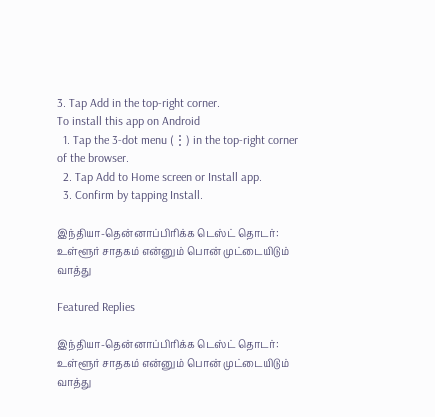3. Tap Add in the top-right corner.
To install this app on Android
  1. Tap the 3-dot menu (⋮) in the top-right corner of the browser.
  2. Tap Add to Home screen or Install app.
  3. Confirm by tapping Install.

இந்தியா-தென்னாப்பிரிக்க டெஸ்ட் தொடர்: உள்ளூர் சாதகம் என்னும் பொன் முட்டையிடும் வாத்து

Featured Replies

இந்தியா-தென்னாப்பிரிக்க டெஸ்ட் தொடர்: உள்ளூர் சாதகம் என்னும் பொன் முட்டையிடும் வாத்து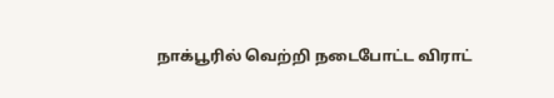நாக்பூரில் வெற்றி நடைபோட்ட விராட்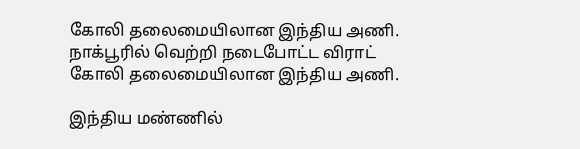கோலி தலைமையிலான இந்திய அணி.
நாக்பூரில் வெற்றி நடைபோட்ட விராட் கோலி தலைமையிலான இந்திய அணி.

இந்திய மண்ணில்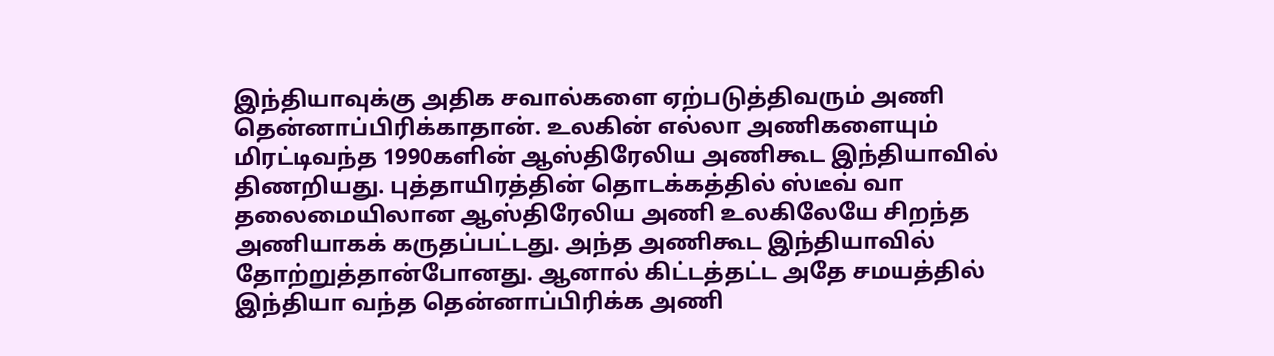இந்தியாவுக்கு அதிக சவால்களை ஏற்படுத்திவரும் அணி தென்னாப்பிரிக்காதான். உலகின் எல்லா அணிகளையும் மிரட்டிவந்த 1990களின் ஆஸ்திரேலிய அணிகூட இந்தியாவில் திணறியது. புத்தாயிரத்தின் தொடக்கத்தில் ஸ்டீவ் வா தலைமையிலான ஆஸ்திரேலிய அணி உலகிலேயே சிறந்த அணியாகக் கருதப்பட்டது. அந்த அணிகூட இந்தியாவில் தோற்றுத்தான்போனது. ஆனால் கிட்டத்தட்ட அதே சமயத்தில் இந்தியா வந்த தென்னாப்பிரிக்க அணி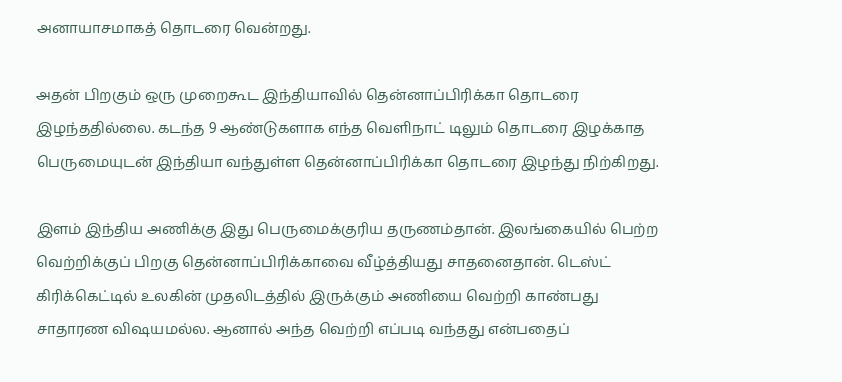அனாயாசமாகத் தொடரை வென்றது.

அதன் பிறகும் ஒரு முறைகூட இந்தியாவில் தென்னாப்பிரிக்கா தொடரை இழந்ததில்லை. கடந்த 9 ஆண்டுகளாக எந்த வெளிநாட் டிலும் தொடரை இழக்காத பெருமையுடன் இந்தியா வந்துள்ள தென்னாப்பிரிக்கா தொடரை இழந்து நிற்கிறது.

இளம் இந்திய அணிக்கு இது பெருமைக்குரிய தருணம்தான். இலங்கையில் பெற்ற வெற்றிக்குப் பிறகு தென்னாப்பிரிக்காவை வீழ்த்தியது சாதனைதான். டெஸ்ட் கிரிக்கெட்டில் உலகின் முதலிடத்தில் இருக்கும் அணியை வெற்றி காண்பது சாதாரண விஷயமல்ல. ஆனால் அந்த வெற்றி எப்படி வந்தது என்பதைப்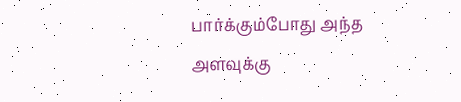பார்க்கும்போது அந்த அளவுக்கு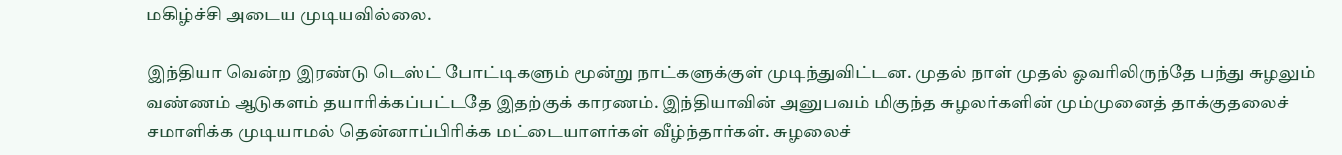மகிழ்ச்சி அடைய முடியவில்லை.

இந்தியா வென்ற இரண்டு டெஸ்ட் போட்டிகளும் மூன்று நாட்களுக்குள் முடிந்துவிட்டன. முதல் நாள் முதல் ஓவரிலிருந்தே பந்து சுழலும் வண்ணம் ஆடுகளம் தயாரிக்கப்பட்டதே இதற்குக் காரணம். இந்தியாவின் அனுபவம் மிகுந்த சுழலர்களின் மும்முனைத் தாக்குதலைச் சமாளிக்க முடியாமல் தென்னாப்பிரிக்க மட்டையாளர்கள் வீழ்ந்தார்கள். சுழலைச்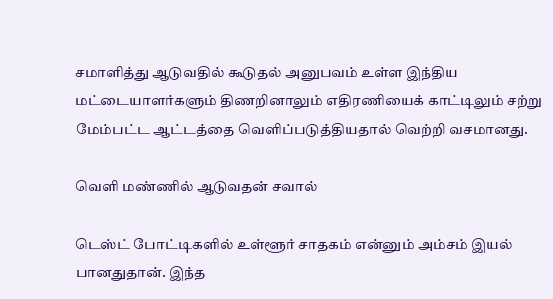சமாளித்து ஆடுவதில் கூடுதல் அனுபவம் உள்ள இந்திய மட்டையாளர்களும் திணறினாலும் எதிரணியைக் காட்டிலும் சற்று மேம்பட்ட ஆட்டத்தை வெளிப்படுத்தியதால் வெற்றி வசமானது.

வெளி மண்ணில் ஆடுவதன் சவால்

டெஸ்ட் போட்டிகளில் உள்ளூர் சாதகம் என்னும் அம்சம் இயல் பானதுதான். இந்த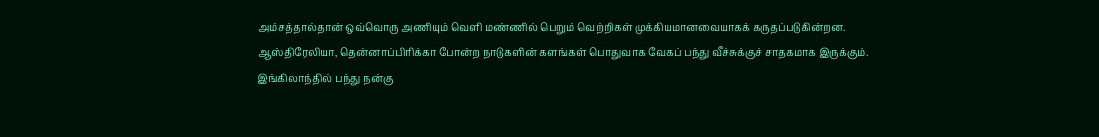அம்சத்தால்தான் ஒவ்வொரு அணியும் வெளி மண்ணில் பெறும் வெற்றிகள் முக்கியமானவையாகக் கருதப்படுகின்றன. ஆஸ்திரேலியா, தென்னாப்பிரிக்கா போன்ற நாடுகளின் களங்கள் பொதுவாக வேகப் பந்து வீச்சுக்குச் சாதகமாக இருக்கும். இங்கிலாந்தில் பந்து நன்கு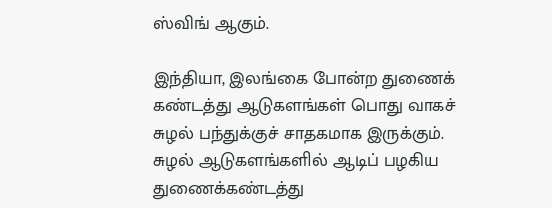ஸ்விங் ஆகும்.

இந்தியா, இலங்கை போன்ற துணைக் கண்டத்து ஆடுகளங்கள் பொது வாகச் சுழல் பந்துக்குச் சாதகமாக இருக்கும். சுழல் ஆடுகளங்களில் ஆடிப் பழகிய துணைக்கண்டத்து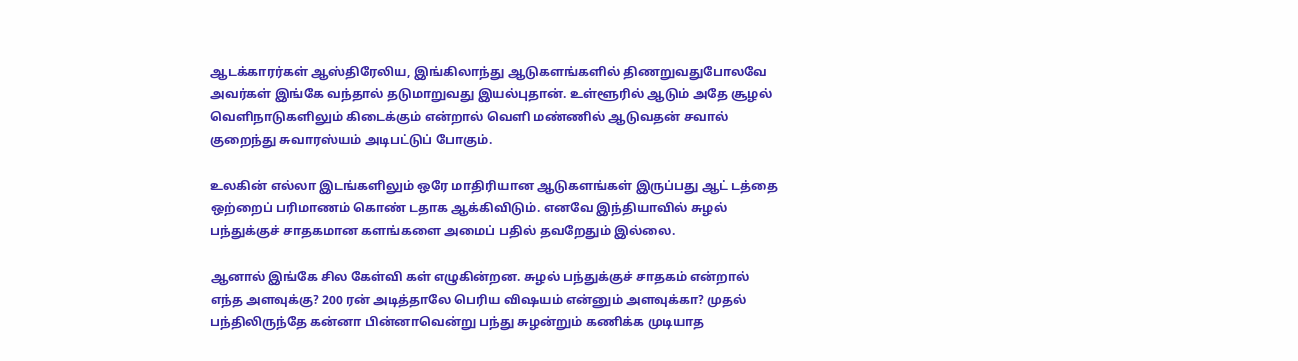ஆடக்காரர்கள் ஆஸ்திரேலிய, இங்கிலாந்து ஆடுகளங்களில் திணறுவதுபோலவே அவர்கள் இங்கே வந்தால் தடுமாறுவது இயல்புதான். உள்ளூரில் ஆடும் அதே சூழல் வெளிநாடுகளிலும் கிடைக்கும் என்றால் வெளி மண்ணில் ஆடுவதன் சவால் குறைந்து சுவாரஸ்யம் அடிபட்டுப் போகும்.

உலகின் எல்லா இடங்களிலும் ஒரே மாதிரியான ஆடுகளங்கள் இருப்பது ஆட் டத்தை ஒற்றைப் பரிமாணம் கொண் டதாக ஆக்கிவிடும். எனவே இந்தியாவில் சுழல் பந்துக்குச் சாதகமான களங்களை அமைப் பதில் தவறேதும் இல்லை.

ஆனால் இங்கே சில கேள்வி கள் எழுகின்றன. சுழல் பந்துக்குச் சாதகம் என்றால் எந்த அளவுக்கு? 200 ரன் அடித்தாலே பெரிய விஷயம் என்னும் அளவுக்கா? முதல் பந்திலிருந்தே கன்னா பின்னாவென்று பந்து சுழன்றும் கணிக்க முடியாத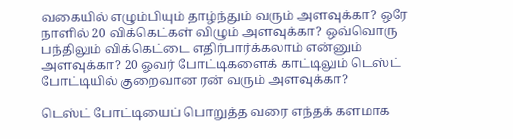வகையில் எழும்பியும் தாழ்ந்தும் வரும் அளவுக்கா? ஒரே நாளில் 20 விக்கெட்கள் விழும் அளவுக்கா? ஒவ்வொரு பந்திலும் விக்கெட்டை எதிர்பார்க்கலாம் என்னும் அளவுக்கா? 20 ஓவர் போட்டிகளைக் காட்டிலும் டெஸ்ட் போட்டியில் குறைவான ரன் வரும் அளவுக்கா?

டெஸ்ட் போட்டியைப் பொறுத்த வரை எந்தக் களமாக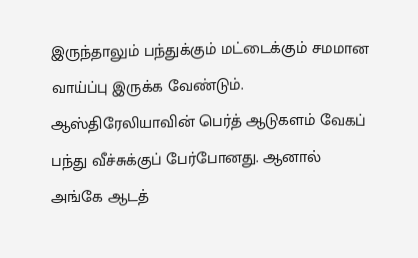இருந்தாலும் பந்துக்கும் மட்டைக்கும் சமமான வாய்ப்பு இருக்க வேண்டும். ஆஸ்திரேலியாவின் பெர்த் ஆடுகளம் வேகப் பந்து வீச்சுக்குப் பேர்போனது. ஆனால் அங்கே ஆடத்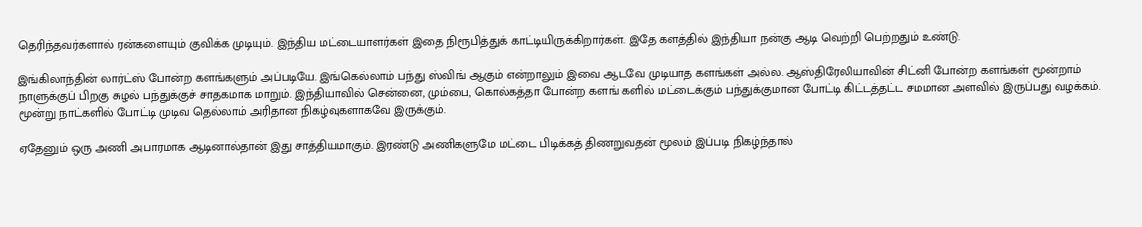தெரிந்தவர்களால் ரன்களையும் குவிக்க முடியும். இந்திய மட்டையாளர்கள் இதை நிரூபித்துக் காட்டியிருக்கிறார்கள். இதே களத்தில் இந்தியா நன்கு ஆடி வெற்றி பெற்றதும் உண்டு.

இங்கிலாந்தின் லார்ட்ஸ் போன்ற களங்களும் அப்படியே. இங்கெல்லாம் பந்து ஸ்விங் ஆகும் என்றாலும் இவை ஆடவே முடியாத களங்கள் அல்ல. ஆஸ்திரேலியாவின் சிட்னி போன்ற களங்கள் மூன்றாம் நாளுக்குப் பிறகு சுழல் பந்துக்குச் சாதகமாக மாறும். இந்தியாவில் சென்னை, மும்பை, கொல்கத்தா போன்ற களங் களில் மட்டைக்கும் பந்துக்குமான போட்டி கிட்டத்தட்ட சமமான அளவில் இருப்பது வழக்கம். மூன்று நாட்களில் போட்டி முடிவ தெல்லாம் அரிதான நிகழ்வுகளாகவே இருக்கும்.

ஏதேனும் ஒரு அணி அபாரமாக ஆடினால்தான் இது சாத்தியமாகும். இரண்டு அணிகளுமே மட்டை பிடிக்கத் திணறுவதன் மூலம் இப்படி நிகழ்ந்தால்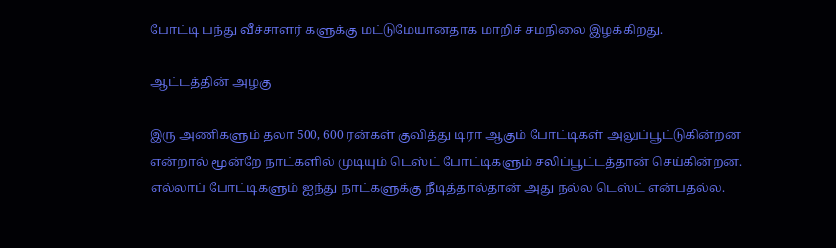போட்டி பந்து வீச்சாளர் களுக்கு மட்டுமேயானதாக மாறிச் சமநிலை இழக்கிறது.

ஆட்டத்தின் அழகு

இரு அணிகளும் தலா 500, 600 ரன்கள் குவித்து டிரா ஆகும் போட்டிகள் அலுப்பூட்டுகின்றன என்றால் மூன்றே நாட்களில் முடியும் டெஸ்ட் போட்டிகளும் சலிப்பூட்டத்தான் செய்கின்றன. எல்லாப் போட்டிகளும் ஐந்து நாட்களுக்கு நீடித்தால்தான் அது நல்ல டெஸ்ட் என்பதல்ல.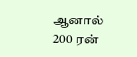ஆனால் 200 ரன்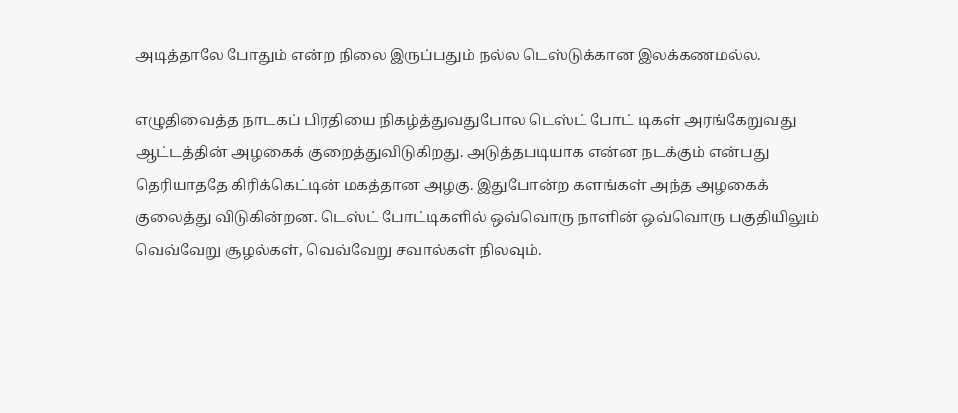அடித்தாலே போதும் என்ற நிலை இருப்பதும் நல்ல டெஸ்டுக்கான இலக்கணமல்ல.

எழுதிவைத்த நாடகப் பிரதியை நிகழ்த்துவதுபோல டெஸ்ட் போட் டிகள் அரங்கேறுவது ஆட்டத்தின் அழகைக் குறைத்துவிடுகிறது. அடுத்தபடியாக என்ன நடக்கும் என்பது தெரியாததே கிரிக்கெட்டின் மகத்தான அழகு. இதுபோன்ற களங்கள் அந்த அழகைக் குலைத்து விடுகின்றன. டெஸ்ட் போட்டிகளில் ஒவ்வொரு நாளின் ஒவ்வொரு பகுதியிலும் வெவ்வேறு சூழல்கள், வெவ்வேறு சவால்கள் நிலவும்.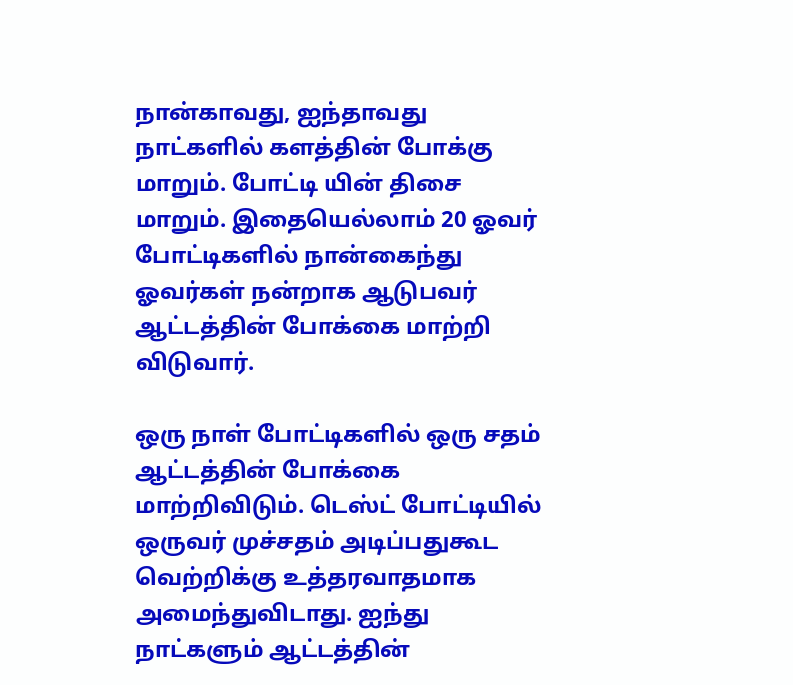நான்காவது, ஐந்தாவது நாட்களில் களத்தின் போக்கு மாறும். போட்டி யின் திசை மாறும். இதையெல்லாம் 20 ஓவர் போட்டிகளில் நான்கைந்து ஓவர்கள் நன்றாக ஆடுபவர் ஆட்டத்தின் போக்கை மாற்றி விடுவார்.

ஒரு நாள் போட்டிகளில் ஒரு சதம் ஆட்டத்தின் போக்கை மாற்றிவிடும். டெஸ்ட் போட்டியில் ஒருவர் முச்சதம் அடிப்பதுகூட வெற்றிக்கு உத்தரவாதமாக அமைந்துவிடாது. ஐந்து நாட்களும் ஆட்டத்தின்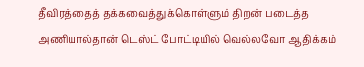தீவிரத்தைத் தக்கவைத்துக்கொள்ளும் திறன் படைத்த அணியால்தான் டெஸ்ட் போட்டியில் வெல்லவோ ஆதிக்கம்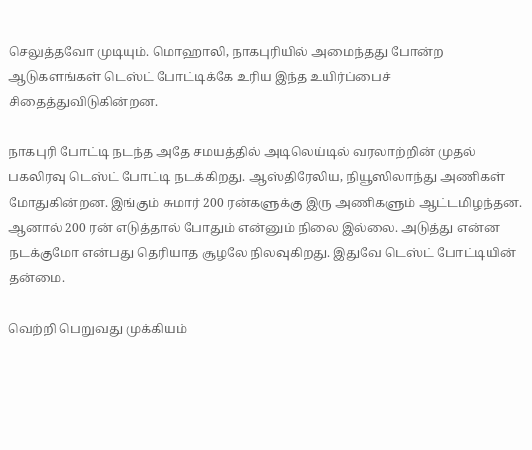செலுத்தவோ முடியும். மொஹாலி, நாகபுரியில் அமைந்தது போன்ற ஆடுகளங்கள் டெஸ்ட் போட்டிக்கே உரிய இந்த உயிர்ப்பைச் சிதைத்துவிடுகின்றன.

நாகபுரி போட்டி நடந்த அதே சமயத்தில் அடிலெய்டில் வரலாற்றின் முதல் பகலிரவு டெஸ்ட் போட்டி நடக்கிறது. ஆஸ்திரேலிய, நியூஸிலாந்து அணிகள் மோதுகின்றன. இங்கும் சுமார் 200 ரன்களுக்கு இரு அணிகளும் ஆட்டமிழந்தன. ஆனால் 200 ரன் எடுத்தால் போதும் என்னும் நிலை இல்லை. அடுத்து என்ன நடக்குமோ என்பது தெரியாத சூழலே நிலவுகிறது. இதுவே டெஸ்ட் போட்டியின் தன்மை.

வெற்றி பெறுவது முக்கியம்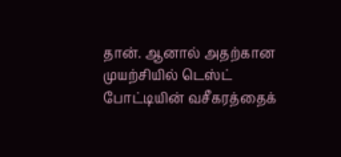தான். ஆனால் அதற்கான முயற்சியில் டெஸ்ட் போட்டியின் வசீகரத்தைக்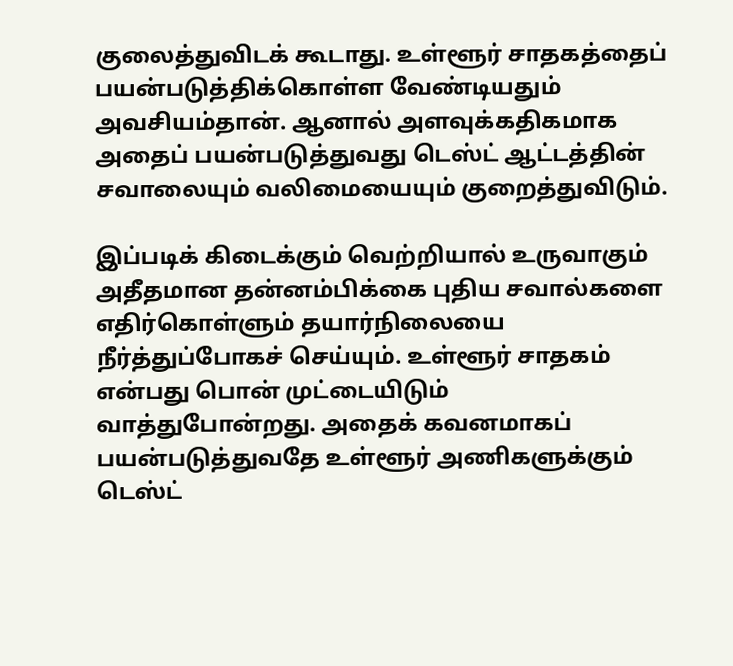குலைத்துவிடக் கூடாது. உள்ளூர் சாதகத்தைப் பயன்படுத்திக்கொள்ள வேண்டியதும் அவசியம்தான். ஆனால் அளவுக்கதிகமாக அதைப் பயன்படுத்துவது டெஸ்ட் ஆட்டத்தின் சவாலையும் வலிமையையும் குறைத்துவிடும்.

இப்படிக் கிடைக்கும் வெற்றியால் உருவாகும் அதீதமான தன்னம்பிக்கை புதிய சவால்களை எதிர்கொள்ளும் தயார்நிலையை நீர்த்துப்போகச் செய்யும். உள்ளூர் சாதகம் என்பது பொன் முட்டையிடும் வாத்துபோன்றது. அதைக் கவனமாகப் பயன்படுத்துவதே உள்ளூர் அணிகளுக்கும் டெஸ்ட்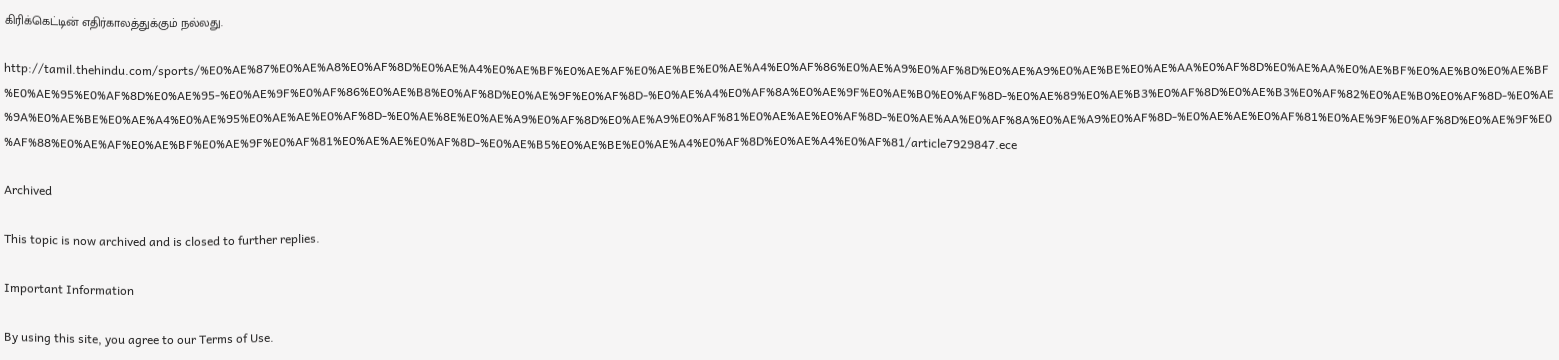கிரிக்கெட்டின் எதிர்காலத்துக்கும் நல்லது.

http://tamil.thehindu.com/sports/%E0%AE%87%E0%AE%A8%E0%AF%8D%E0%AE%A4%E0%AE%BF%E0%AE%AF%E0%AE%BE%E0%AE%A4%E0%AF%86%E0%AE%A9%E0%AF%8D%E0%AE%A9%E0%AE%BE%E0%AE%AA%E0%AF%8D%E0%AE%AA%E0%AE%BF%E0%AE%B0%E0%AE%BF%E0%AE%95%E0%AF%8D%E0%AE%95-%E0%AE%9F%E0%AF%86%E0%AE%B8%E0%AF%8D%E0%AE%9F%E0%AF%8D-%E0%AE%A4%E0%AF%8A%E0%AE%9F%E0%AE%B0%E0%AF%8D-%E0%AE%89%E0%AE%B3%E0%AF%8D%E0%AE%B3%E0%AF%82%E0%AE%B0%E0%AF%8D-%E0%AE%9A%E0%AE%BE%E0%AE%A4%E0%AE%95%E0%AE%AE%E0%AF%8D-%E0%AE%8E%E0%AE%A9%E0%AF%8D%E0%AE%A9%E0%AF%81%E0%AE%AE%E0%AF%8D-%E0%AE%AA%E0%AF%8A%E0%AE%A9%E0%AF%8D-%E0%AE%AE%E0%AF%81%E0%AE%9F%E0%AF%8D%E0%AE%9F%E0%AF%88%E0%AE%AF%E0%AE%BF%E0%AE%9F%E0%AF%81%E0%AE%AE%E0%AF%8D-%E0%AE%B5%E0%AE%BE%E0%AE%A4%E0%AF%8D%E0%AE%A4%E0%AF%81/article7929847.ece

Archived

This topic is now archived and is closed to further replies.

Important Information

By using this site, you agree to our Terms of Use.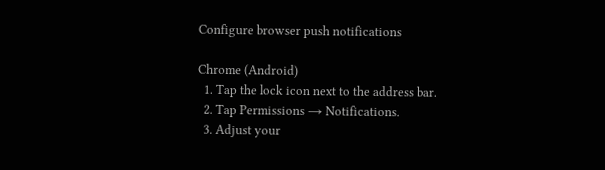Configure browser push notifications

Chrome (Android)
  1. Tap the lock icon next to the address bar.
  2. Tap Permissions → Notifications.
  3. Adjust your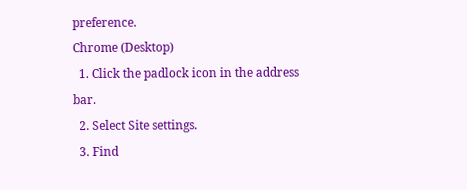preference.
Chrome (Desktop)
  1. Click the padlock icon in the address bar.
  2. Select Site settings.
  3. Find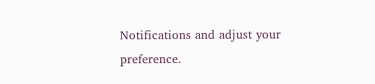Notifications and adjust your preference.